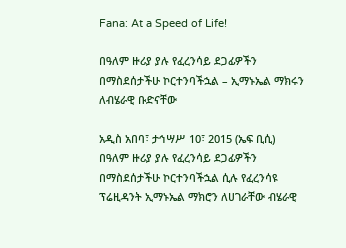Fana: At a Speed of Life!

በዓለም ዙሪያ ያሉ የፈረንሳይ ደጋፊዎችን በማስደሰታችሁ ኮርተንባችኋል – ኢማኑኤል ማክሩን ለብሄራዊ ቡድናቸው

አዲስ አበባ፣ ታኅሣሥ 10፣ 2015 (ኤፍ ቢሲ) በዓለም ዙሪያ ያሉ የፈረንሳይ ደጋፊዎችን በማስደሰታችሁ ኮርተንባችኋል ሲሉ የፈረንሳዩ ፕሬዚዳንት ኢማኑኤል ማክሮን ለሀገራቸው ብሄራዊ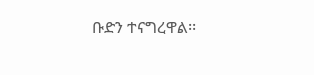ቡድን ተናግረዋል፡፡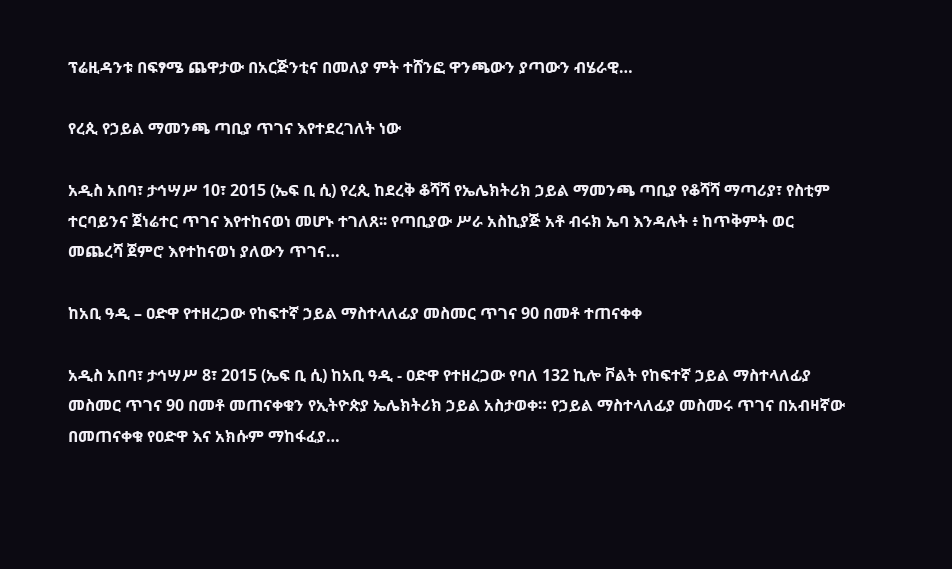ፕሬዚዳንቱ በፍፃሜ ጨዋታው በአርጅንቲና በመለያ ምት ተሸንፎ ዋንጫውን ያጣውን ብሄራዊ…

የረጲ የኃይል ማመንጫ ጣቢያ ጥገና እየተደረገለት ነው

አዲስ አበባ፣ ታኅሣሥ 10፣ 2015 (ኤፍ ቢ ሲ) የረጲ ከደረቅ ቆሻሻ የኤሌክትሪክ ኃይል ማመንጫ ጣቢያ የቆሻሻ ማጣሪያ፣ የስቲም ተርባይንና ጀነሬተር ጥገና እየተከናወነ መሆኑ ተገለጸ፡፡ የጣቢያው ሥራ አስኪያጅ አቶ ብሩክ ኤባ እንዳሉት ፥ ከጥቅምት ወር መጨረሻ ጀምሮ እየተከናወነ ያለውን ጥገና…

ከአቢ ዓዲ – ዐድዋ የተዘረጋው የከፍተኛ ኃይል ማስተላለፊያ መስመር ጥገና 90 በመቶ ተጠናቀቀ

አዲስ አበባ፣ ታኅሣሥ 8፣ 2015 (ኤፍ ቢ ሲ) ከአቢ ዓዲ - ዐድዋ የተዘረጋው የባለ 132 ኪሎ ቮልት የከፍተኛ ኃይል ማስተላለፊያ መስመር ጥገና 90 በመቶ መጠናቀቁን የኢትዮጵያ ኤሌክትሪክ ኃይል አስታወቀ። የኃይል ማስተላለፊያ መስመሩ ጥገና በአብዛኛው በመጠናቀቁ የዐድዋ እና አክሱም ማከፋፈያ…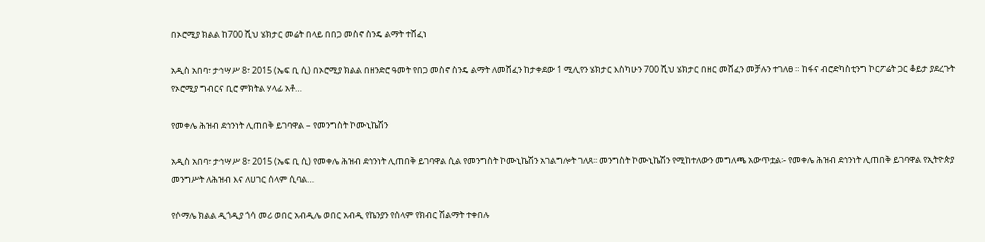በኦሮሚያ ክልል ከ700 ሺህ ሄክታር መሬት በላይ በበጋ መስኖ ስንዴ ልማት ተሸፈነ

አዲስ አበባ፣ ታኅሣሥ 8፣ 2015 (ኤፍ ቢ ሲ) በኦሮሚያ ክልል በዘንድሮ ዓመት የበጋ መስኖ ስንዴ ልማት ለመሸፈን ከታቀደው 1 ሚሊየን ሄክታር እስካሁን 700 ሺህ ሄክታር በዘር መሸፈን መቻሉን ተገለፀ ። ከፋና ብሮድካስቲንግ ኮርፖሬት ጋር ቆይታ ያደረጉት የኦሮሚያ ግብርና ቢሮ ምክትል ሃላፊ አቶ…

የመቀሌ ሕዝብ ደኅንነት ሊጠበቅ ይገባዋል – የመንግስት ኮሙኒኬሽን

አዲስ አበባ፣ ታኅሣሥ 8፣ 2015 (ኤፍ ቢ ሲ) የመቀሌ ሕዝብ ደኅንነት ሊጠበቅ ይገባዋል ሲል የመንግስት ኮሙኒኬሽን አገልግሎት ገለጸ፡፡ መንግስት ኮሙኒኬሽን የሚከተለውን መግለጫ አውጥቷል፡- የመቀሌ ሕዝብ ደኅንነት ሊጠበቅ ይገባዋል የኢትዮጵያ መንግሥት ለሕዝብ እና ለሀገር ሰላም ሲባል…

የሶማሌ ክልል ዲጎዲያ ጎሳ መሪ ወበር አብዲሌ ወበር አብዲ የኬንያን የሰላም የክብር ሽልማት ተቀበሉ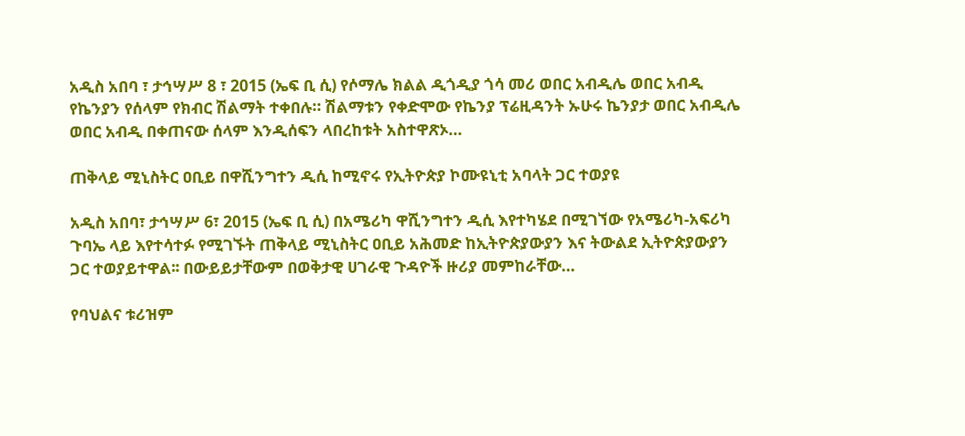አዲስ አበባ ፣ ታኅሣሥ 8 ፣ 2015 (ኤፍ ቢ ሲ) የሶማሌ ክልል ዲጎዲያ ጎሳ መሪ ወበር አብዲሌ ወበር አብዲ የኬንያን የሰላም የክብር ሽልማት ተቀበሉ። ሽልማቱን የቀድሞው የኬንያ ፕሬዚዳንት ኡሁሩ ኬንያታ ወበር አብዲሌ ወበር አብዲ በቀጠናው ሰላም እንዲሰፍን ላበረከቱት አስተዋጽኦ…

ጠቅላይ ሚኒስትር ዐቢይ በዋሺንግተን ዲሲ ከሚኖሩ የኢትዮጵያ ኮሙዩኒቲ አባላት ጋር ተወያዩ

አዲስ አበባ፣ ታኅሣሥ 6፣ 2015 (ኤፍ ቢ ሲ) በአሜሪካ ዋሺንግተን ዲሲ እየተካሄደ በሚገኘው የአሜሪካ-አፍሪካ ጉባኤ ላይ እየተሳተፉ የሚገኙት ጠቅላይ ሚኒስትር ዐቢይ አሕመድ ከኢትዮጵያውያን እና ትውልደ ኢትዮጵያውያን ጋር ተወያይተዋል፡፡ በውይይታቸውም በወቅታዊ ሀገራዊ ጉዳዮች ዙሪያ መምከራቸው…

የባህልና ቱሪዝም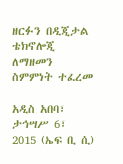ዘርፉን በዲጂታል ቴክኖሎጂ ለማዘመን ስምምነት ተፈረመ

አዲስ አበባ፣ ታኅሣሥ 6፣ 2015 (ኤፍ ቢ ሲ)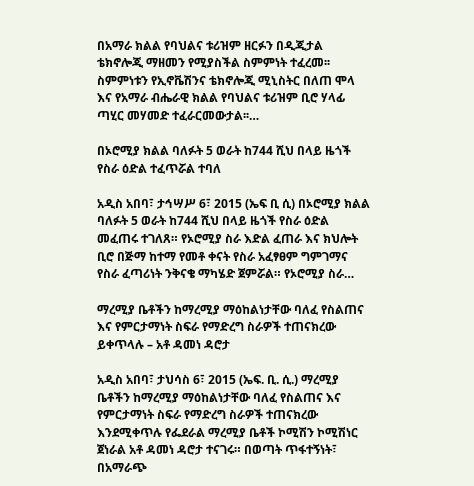በአማራ ክልል የባህልና ቱሪዝም ዘርፉን በዲጂታል ቴክኖሎጂ ማዘመን የሚያስችል ስምምነት ተፈረመ፡፡ ስምምነቱን የኢኖቬሽንና ቴክኖሎጂ ሚኒስትር በለጠ ሞላ እና የአማራ ብሔራዊ ክልል የባህልና ቱሪዝም ቢሮ ሃላፊ ጣሂር መሃመድ ተፈራርመውታል፡፡…

በኦሮሚያ ክልል ባለፉት 5 ወራት ከ744 ሺህ በላይ ዜጎች የስራ ዕድል ተፈጥሯል ተባለ

አዲስ አበባ፣ ታኅሣሥ 6፣ 2015 (ኤፍ ቢ ሲ) በኦሮሚያ ክልል ባለፉት 5 ወራት ከ744 ሺህ በላይ ዜጎች የስራ ዕድል መፈጠሩ ተገለጸ። የኦሮሚያ ስራ እድል ፈጠራ እና ክህሎት ቢሮ በጅማ ከተማ የመቶ ቀናት የስራ አፈፃፀም ግምገማና የስራ ፈጣሪነት ንቅናቄ ማካሄድ ጀምሯል። የኦሮሚያ ስራ…

ማረሚያ ቤቶችን ከማረሚያ ማዕከልነታቸው ባለፈ የስልጠና እና የምርታማነት ስፍራ የማድረግ ስራዎች ተጠናክረው ይቀጥላሉ – አቶ ዳመነ ዳሮታ

አዲስ አበባ፣ ታህሳስ 6፣ 2015 (ኤፍ. ቢ. ሲ.) ማረሚያ ቤቶችን ከማረሚያ ማዕከልነታቸው ባለፈ የስልጠና እና የምርታማነት ስፍራ የማድረግ ስራዎች ተጠናክረው እንደሚቀጥሉ የፌደራል ማረሚያ ቤቶች ኮሚሽን ኮሚሽነር ጀነራል አቶ ዳመነ ዳሮታ ተናገሩ። በወጣት ጥፋተኝነት፣ በአማራጭ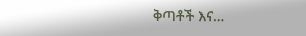ቅጣቶች እና…